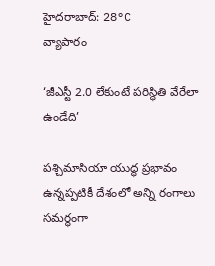హైదరాబాద్: 28°C
వ్యాపారం

‘జీఎస్టీ 2.0 లేకుంటే పరిస్థితి వేరేలా ఉండేది’

పశ్చిమాసియా యుద్ధ ప్రభావం ఉన్నప్పటికీ దేశంలో అన్ని రంగాలు సమర్థంగా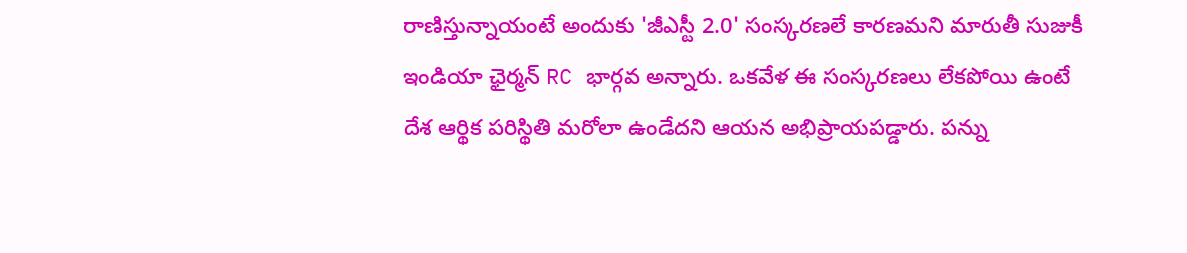రాణిస్తున్నాయంటే అందుకు 'జీఎస్టీ 2.0' సంస్కరణలే కారణమని మారుతీ సుజుకీ ఇండియా ఛైర్మన్‌ RC భార్గవ అన్నారు. ఒకవేళ ఈ సంస్కరణలు లేకపోయి ఉంటే దేశ ఆర్థిక పరిస్థితి మరోలా ఉండేదని ఆయన అభిప్రాయపడ్డారు. పన్ను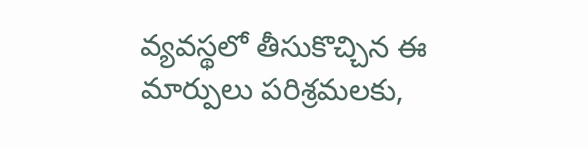వ్యవస్థలో తీసుకొచ్చిన ఈ మార్పులు పరిశ్రమలకు,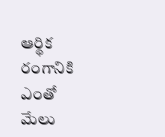ఆర్థిక రంగానికి ఎంతో మేలు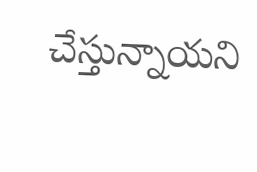చేస్తున్నాయని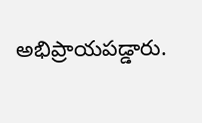అభిప్రాయపడ్డారు.